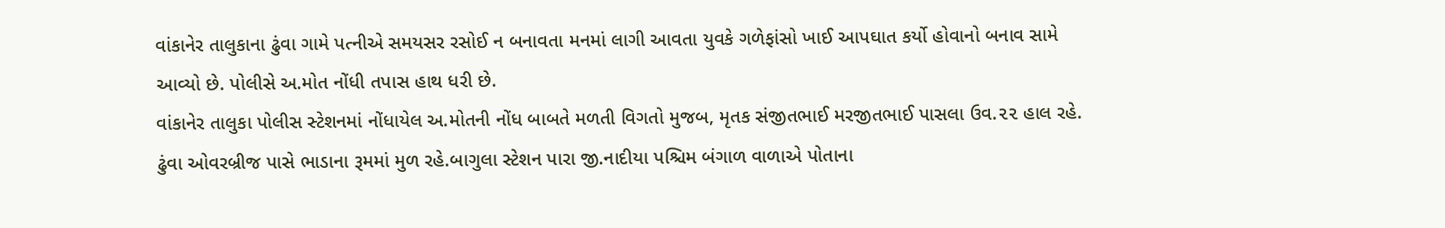વાંકાનેર તાલુકાના ઢુંવા ગામે પત્નીએ સમયસર રસોઈ ન બનાવતા મનમાં લાગી આવતા યુવકે ગળેફાંસો ખાઈ આપઘાત કર્યો હોવાનો બનાવ સામે આવ્યો છે. પોલીસે અ.મોત નોંધી તપાસ હાથ ધરી છે.
વાંકાનેર તાલુકા પોલીસ સ્ટેશનમાં નોંધાયેલ અ.મોતની નોંધ બાબતે મળતી વિગતો મુજબ, મૃતક સંજીતભાઈ મરજીતભાઈ પાસલા ઉવ.૨૨ હાલ રહે. ઢુંવા ઓવરબ્રીજ પાસે ભાડાના રૂમમાં મુળ રહે.બાગુલા સ્ટેશન પારા જી.નાદીયા પશ્ચિમ બંગાળ વાળાએ પોતાના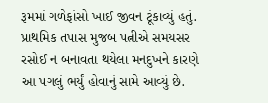રૂમમાં ગળેફાંસો ખાઈ જીવન ટૂંકાવ્યું હતું. પ્રાથમિક તપાસ મુજબ પત્નીએ સમયસર રસોઈ ન બનાવતા થયેલા મનદુખને કારણે આ પગલું ભર્યું હોવાનું સામે આવ્યું છે.